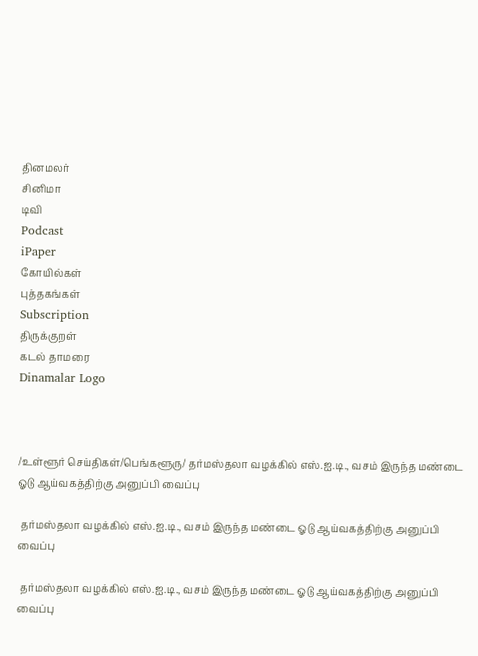தினமலர்
சினிமா
டிவி
Podcast
iPaper
கோயில்கள்
புத்தகங்கள்
Subscription
திருக்குறள்
கடல் தாமரை
Dinamalar Logo



/உள்ளூர் செய்திகள்/பெங்களூரு/ தர்மஸ்தலா வழக்கில் எஸ்.ஐ.டி., வசம் இருந்த மண்டை ஓடு ஆய்வகத்திற்கு அனுப்பி வைப்பு

 தர்மஸ்தலா வழக்கில் எஸ்.ஐ.டி., வசம் இருந்த மண்டை ஓடு ஆய்வகத்திற்கு அனுப்பி வைப்பு

 தர்மஸ்தலா வழக்கில் எஸ்.ஐ.டி., வசம் இருந்த மண்டை ஓடு ஆய்வகத்திற்கு அனுப்பி வைப்பு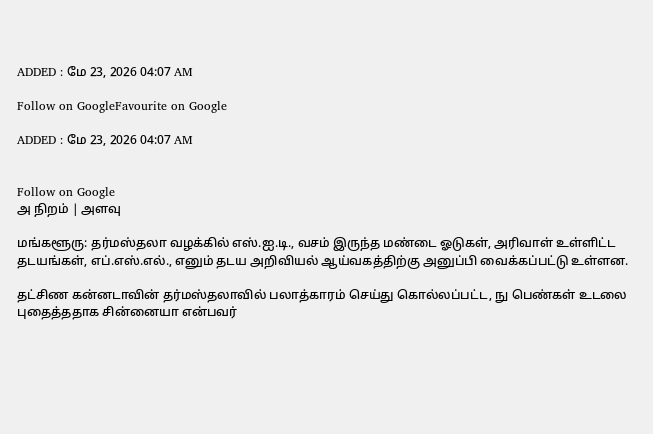ADDED : மே 23, 2026 04:07 AM

Follow on GoogleFavourite on Google

ADDED : மே 23, 2026 04:07 AM


Follow on Google
அ நிறம் | அளவு

மங்களூரு: தர்மஸ்தலா வழக்கில் எஸ்.ஐ.டி., வசம் இருந்த மண்டை ஓடுகள், அரிவாள் உள்ளிட்ட தடயங்கள், எப்.எஸ்.எல்., எனும் தடய அறிவியல் ஆய்வகத்திற்கு அனுப்பி வைக்கப்பட்டு உள்ளன.

தட்சிண கன்னடாவின் தர்மஸ்தலாவில் பலாத்காரம் செய்து கொல்லப்பட்ட, நு பெண்கள் உடலை புதைத்ததாக சின்னையா என்பவர்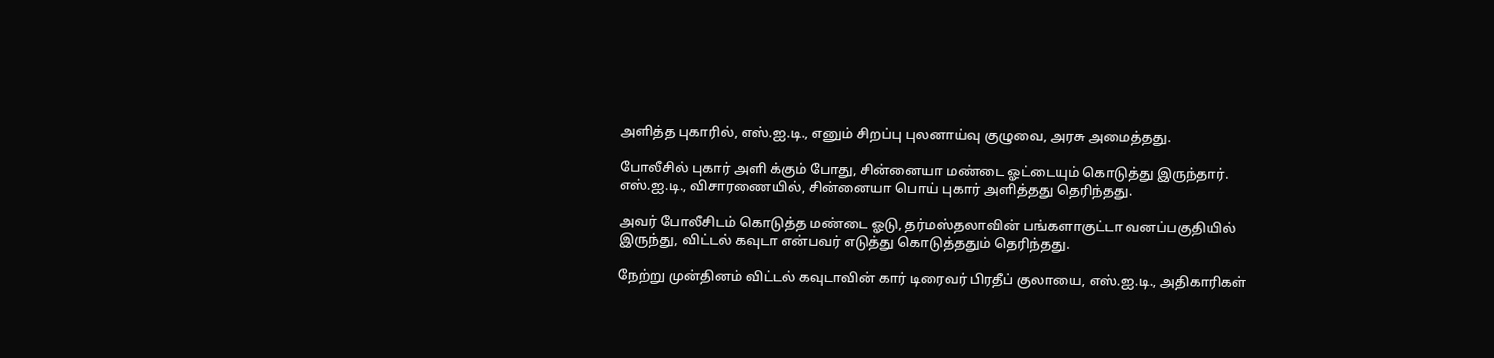அளித்த புகாரில், எஸ்.ஐ.டி., எனும் சிறப்பு புலனாய்வு குழுவை, அரசு அமைத்தது.

போலீசில் புகார் அளி க்கும் போது, சின்னையா மண்டை ஓட்டையும் கொடுத்து இருந்தார். எஸ்.ஐ.டி., விசாரணையில், சின்னையா பொய் புகார் அளித்தது தெரிந்தது.

அவர் போலீசிடம் கொடுத்த மண்டை ஓடு, தர்மஸ்தலாவின் பங்களாகுட்டா வனப்பகுதியில் இருந்து, விட்டல் கவுடா என்பவர் எடுத்து கொடுத்ததும் தெரிந்தது.

நேற்று முன்தினம் விட்டல் கவுடாவின் கார் டிரைவர் பிரதீப் குலாயை, எஸ்.ஐ.டி., அதிகாரிகள்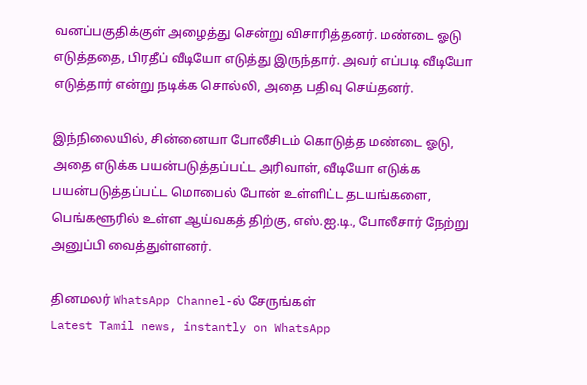வனப்பகுதிக்குள் அழைத்து சென்று விசாரித்தனர். மண்டை ஓடு எடுத்ததை, பிரதீப் வீடியோ எடுத்து இருந்தார். அவர் எப்படி வீடியோ எடுத்தார் என்று நடிக்க சொல்லி, அதை பதிவு செய்தனர்.

இந்நிலையில், சின்னையா போலீசிடம் கொடுத்த மண்டை ஓடு, அதை எடுக்க பயன்படுத்தப்பட்ட அரிவாள், வீடியோ எடுக்க பயன்படுத்தப்பட்ட மொபைல் போன் உள்ளிட்ட தடயங்களை, பெங்களூரில் உள்ள ஆய்வகத் திற்கு, எஸ்.ஐ.டி., போலீசார் நேற்று அனுப்பி வைத்துள்ளனர்.

தினமலர் WhatsApp Channel-ல் சேருங்கள்
Latest Tamil news, instantly on WhatsApp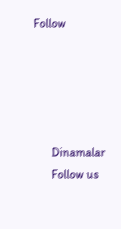Follow





      Dinamalar
      Follow us